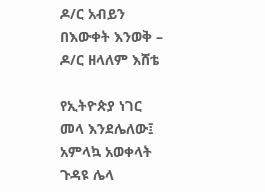ዶ/ር አብይን በእውቀት እንወቅ – ዶ/ር ዘላለም እሸቴ

የኢትዮጵያ ነገር መላ እንደሌለው፤
አምላኳ አወቀላት ጉዳዩ ሌላ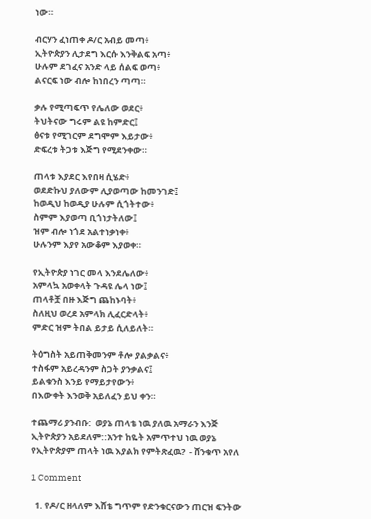ነው።

ብርሃን ፈነጠቀ ዶ/ር አብይ መጣ፥
ኢትዮጵያን ሊታደግ እርሱ እንቅልፍ አጣ፥
ሁሉም ደገፈና አንድ ላይ ሰልፍ ወጣ፥
ልናርፍ ነው ብሎ ከነበረን ጣጣ።

ቃሉ የሚጣፍጥ የሌለው ወደር፥
ትህትናው ግሩም ልዩ ከምድር፤
ፅናቱ የሚገርም ደግሞም እይታው፥
ድፍረቱ ትጋቱ እጅግ የሚደንቀው።

ጠላቱ እያደር እየበዛ ሲሄድ፥
ወደድኩህ ያለውም ሊያወጣው ከመንገድ፤
ከወዲህ ከወዲያ ሁሉም ሲጎትተው፥
ስምም እያወጣ ቢጎነታትለው፤
ዝም ብሎ ነጎደ አልተነቃነቀ፥
ሁሉንም እያየ አውቆም እያወቀ።

የኢትዮጵያ ነገር መላ እንደሌለው፥
አምላኳ አወቀላት ጉዳዩ ሌላ ነው፤
ጠላቶቿ በዙ እጅግ ጨከኑባት፥
ስለዚህ ወረደ አምላክ ሊፈርድላት፥
ምድር ዝም ትበል ይታይ ሲለይለት።

ትዕግስት አይጠቅመንም ቶሎ ያልቃልና፥
ተስፋም አይረዳንም ስጋት ያንቃልና፤
ይልቁንስ እንይ የማይታየውን፥
በእውቀት እንወቅ አይለፈን ይህ ቀን።

ተጨማሪ ያንብቡ:  ወያኔ ጠላቴ ነዉ ያለዉ አማራን እንጅ ኢትዮጵያን አይደለም::አንተ ከዬት አምጥተህ ነዉ ወያኔ የኢትዮጵያም ጠላት ነዉ እያልክ የምትጽፈዉ?  - ሸንቁጥ አየለ

1 Comment

  1. የዶ/ር ዘላለም እሸቴ ግጥም የድንቁርናውን ጠርዝ ፍንትው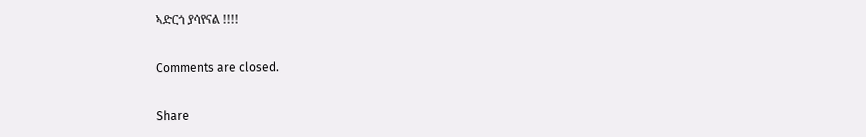ኣድርጎ ያሳየናል !!!!

Comments are closed.

Share